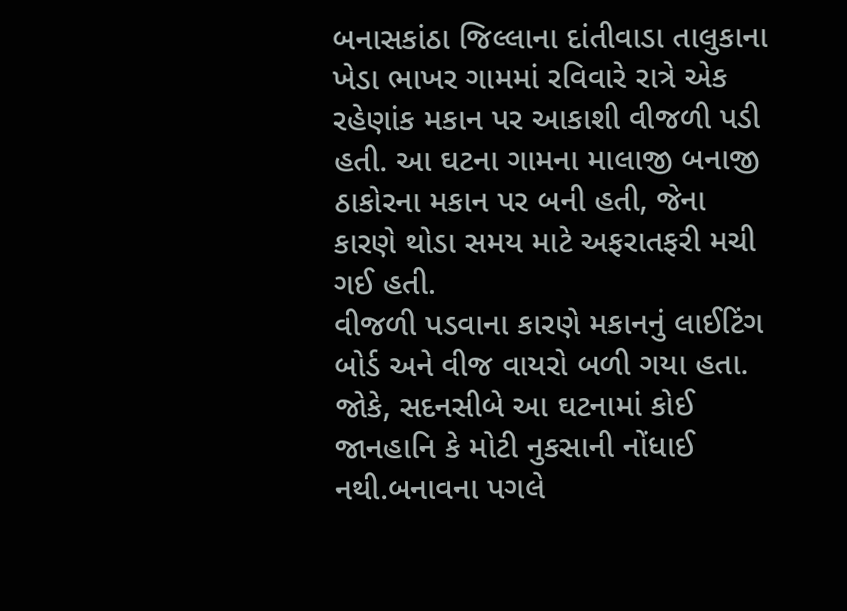બનાસકાંઠા જિલ્લાના દાંતીવાડા તાલુકાના ખેડા ભાખર ગામમાં રવિવારે રાત્રે એક રહેણાંક મકાન પર આકાશી વીજળી પડી હતી. આ ઘટના ગામના માલાજી બનાજી ઠાકોરના મકાન પર બની હતી, જેના કારણે થોડા સમય માટે અફરાતફરી મચી ગઈ હતી.
વીજળી પડવાના કારણે મકાનનું લાઈટિંગ બોર્ડ અને વીજ વાયરો બળી ગયા હતા. જોકે, સદનસીબે આ ઘટનામાં કોઈ જાનહાનિ કે મોટી નુકસાની નોંધાઈ નથી.બનાવના પગલે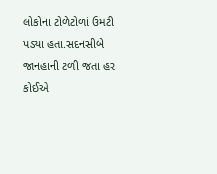લોકોના ટોળેટોળાં ઉમટી પડ્યા હતા.સદનસીબે જાનહાની ટળી જતા હર કોઈએ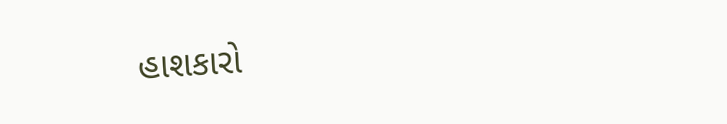હાશકારો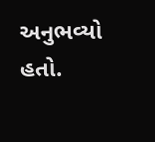અનુભવ્યો હતો.